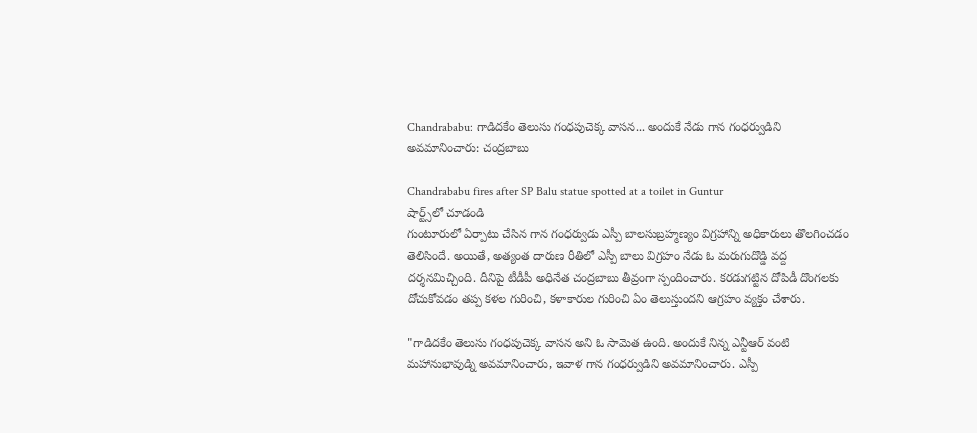Chandrababu: గాడిదకేం తెలుసు గంధపుచెక్క వాసన... అందుకే నేడు గాన గంధర్వుడిని అవమానించారు: చంద్రబాబు

Chandrababu fires after SP Balu statue spotted at a toilet in Guntur
షార్ట్స్‌లో చూడండి
గుంటూరులో ఏర్పాటు చేసిన గాన గంధర్వుడు ఎస్పీ బాలసుబ్రహ్మణ్యం విగ్రహాన్ని అధికారులు తొలగించడం తెలిసిందే. అయితే, అత్యంత దారుణ రీతిలో ఎస్పీ బాలు విగ్రహం నేడు ఓ మరుగుదొడ్డి వద్ద దర్శనమిచ్చింది. దీనిపై టీడీపీ అధినేత చంద్రబాబు తీవ్రంగా స్పందించారు. కరడుగట్టిన దోపిడీ దొంగలకు దోచుకోవడం తప్ప కళల గురించి, కళాకారుల గురించి ఏం తెలుస్తుందని ఆగ్రహం వ్యక్తం చేశారు.

"గాడిదకేం తెలుసు గంధపుచెక్క వాసన అని ఓ సామెత ఉంది. అందుకే నిన్న ఎన్టీఆర్ వంటి మహానుభావుడ్ని అవమానించారు, ఇవాళ గాన గంధర్వుడిని అవమానించారు. ఎస్పీ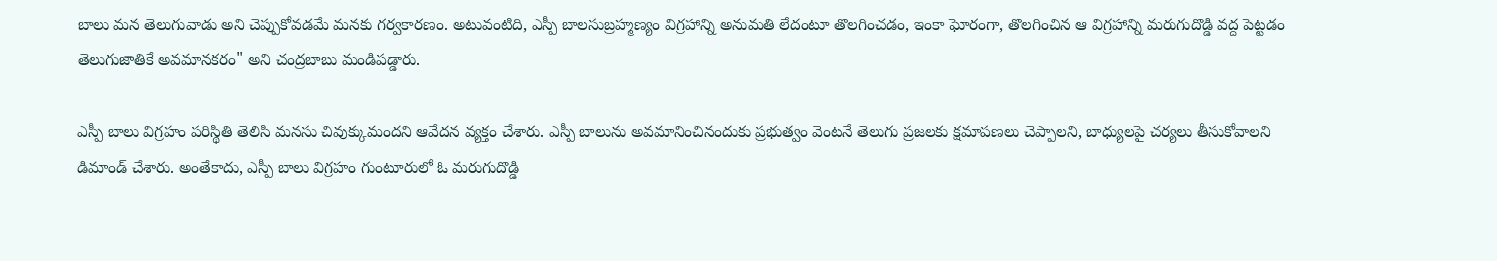బాలు మన తెలుగువాడు అని చెప్పుకోవడమే మనకు గర్వకారణం. అటువంటిది, ఎస్పీ బాలసుబ్రహ్మణ్యం విగ్రహాన్ని అనుమతి లేదంటూ తొలగించడం, ఇంకా ఘోరంగా, తొలగించిన ఆ విగ్రహాన్ని మరుగుదొడ్డి వద్ద పెట్టడం తెలుగుజాతికే అవమానకరం" అని చంద్రబాబు మండిపడ్డారు.

ఎస్పీ బాలు విగ్రహం పరిస్థితి తెలిసి మనసు చివుక్కుమందని ఆవేదన వ్యక్తం చేశారు. ఎస్పీ బాలును అవమానించినందుకు ప్రభుత్వం వెంటనే తెలుగు ప్రజలకు క్షమాపణలు చెప్పాలని, బాధ్యులపై చర్యలు తీసుకోవాలని డిమాండ్ చేశారు. అంతేకాదు, ఎస్పీ బాలు విగ్రహం గుంటూరులో ఓ మరుగుదొడ్డి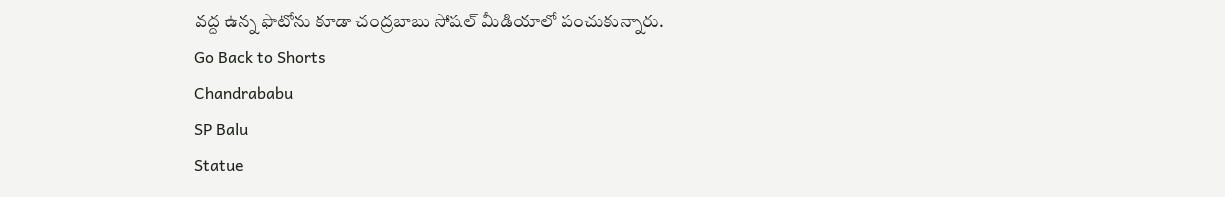వద్ద ఉన్న ఫొటోను కూడా చంద్రబాబు సోషల్ మీడియాలో పంచుకున్నారు.
Go Back to Shorts
Chandrababu
SP Balu
Statue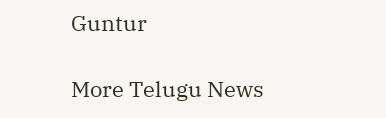Guntur

More Telugu News